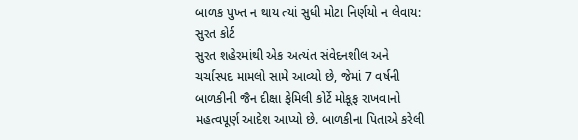બાળક પુખ્ત ન થાય ત્યાં સુધી મોટા નિર્ણયો ન લેવાય: સુરત કોર્ટ
સુરત શહેરમાંથી એક અત્યંત સંવેદનશીલ અને ચર્ચાસ્પદ મામલો સામે આવ્યો છે, જેમાં 7 વર્ષની બાળકીની જૈન દીક્ષા ફેમિલી કોર્ટે મોકૂફ રાખવાનો મહત્વપૂર્ણ આદેશ આપ્યો છે. બાળકીના પિતાએ કરેલી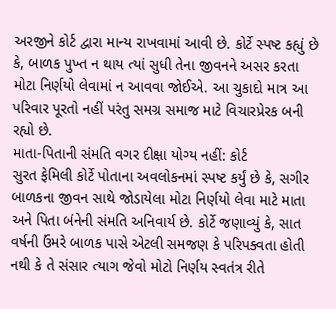અરજીને કોર્ટ દ્વારા માન્ય રાખવામાં આવી છે. કોર્ટે સ્પષ્ટ કહ્યું છે કે, બાળક પુખ્ત ન થાય ત્યાં સુધી તેના જીવનને અસર કરતા મોટા નિર્ણયો લેવામાં ન આવવા જોઈએ. આ ચુકાદો માત્ર આ પરિવાર પૂરતો નહીં પરંતુ સમગ્ર સમાજ માટે વિચારપ્રેરક બની રહ્યો છે.
માતા-પિતાની સંમતિ વગર દીક્ષા યોગ્ય નહીં: કોર્ટ
સુરત ફેમિલી કોર્ટે પોતાના અવલોકનમાં સ્પષ્ટ કર્યું છે કે, સગીર બાળકના જીવન સાથે જોડાયેલા મોટા નિર્ણયો લેવા માટે માતા અને પિતા બંનેની સંમતિ અનિવાર્ય છે. કોર્ટે જણાવ્યું કે, સાત વર્ષની ઉંમરે બાળક પાસે એટલી સમજણ કે પરિપક્વતા હોતી નથી કે તે સંસાર ત્યાગ જેવો મોટો નિર્ણય સ્વતંત્ર રીતે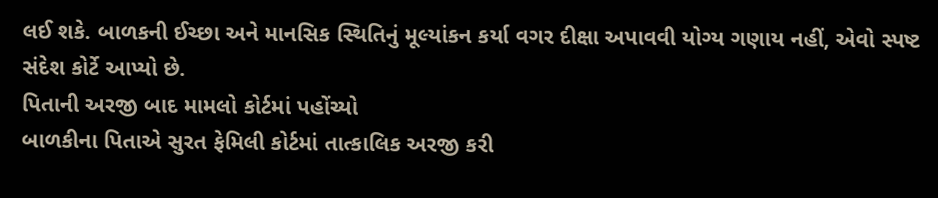લઈ શકે. બાળકની ઈચ્છા અને માનસિક સ્થિતિનું મૂલ્યાંકન કર્યા વગર દીક્ષા અપાવવી યોગ્ય ગણાય નહીં, એવો સ્પષ્ટ સંદેશ કોર્ટે આપ્યો છે.
પિતાની અરજી બાદ મામલો કોર્ટમાં પહોંચ્યો
બાળકીના પિતાએ સુરત ફેમિલી કોર્ટમાં તાત્કાલિક અરજી કરી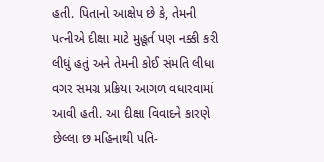હતી. પિતાનો આક્ષેપ છે કે, તેમની પત્નીએ દીક્ષા માટે મુહૂર્ત પણ નક્કી કરી લીધું હતું અને તેમની કોઈ સંમતિ લીધા વગર સમગ્ર પ્રક્રિયા આગળ વધારવામાં આવી હતી. આ દીક્ષા વિવાદને કારણે છેલ્લા છ મહિનાથી પતિ-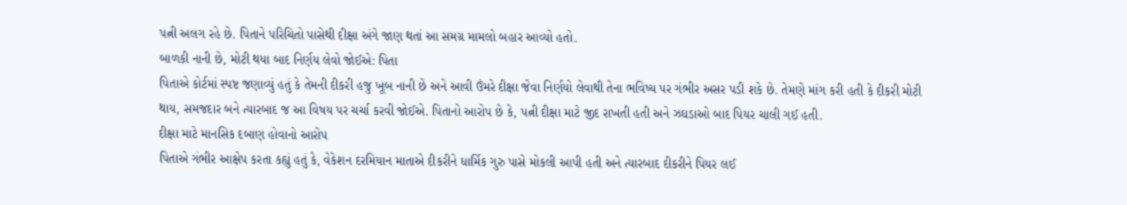પત્ની અલગ રહે છે. પિતાને પરિચિતો પાસેથી દીક્ષા અંગે જાણ થતાં આ સમગ્ર મામલો બહાર આવ્યો હતો.
બાળકી નાની છે, મોટી થયા બાદ નિર્ણય લેવો જોઈએ: પિતા
પિતાએ કોર્ટમાં સ્પષ્ટ જણાવ્યું હતું કે તેમની દીકરી હજુ ખૂબ નાની છે અને આવી ઉંમરે દીક્ષા જેવા નિર્ણયો લેવાથી તેના ભવિષ્ય પર ગંભીર અસર પડી શકે છે. તેમણે માંગ કરી હતી કે દીકરી મોટી થાય, સમજદાર બને ત્યારબાદ જ આ વિષય પર ચર્ચા કરવી જોઈએ. પિતાનો આરોપ છે કે, પત્ની દીક્ષા માટે જીદ રાખતી હતી અને ઝઘડાઓ બાદ પિયર ચાલી ગઈ હતી.
દીક્ષા માટે માનસિક દબાણ હોવાનો આરોપ
પિતાએ ગંભીર આક્ષેપ કરતા કહ્યું હતું કે, વેકેશન દરમિયાન માતાએ દીકરીને ધાર્મિક ગુરુ પાસે મોકલી આપી હતી અને ત્યારબાદ દીકરીને પિયર લઈ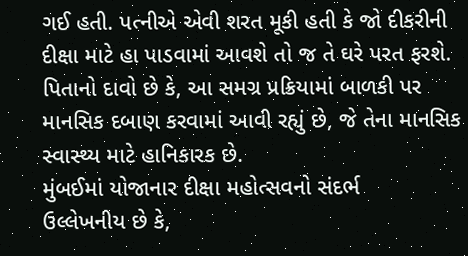ગઈ હતી. પત્નીએ એવી શરત મૂકી હતી કે જો દીકરીની દીક્ષા માટે હા પાડવામાં આવશે તો જ તે ઘરે પરત ફરશે. પિતાનો દાવો છે કે, આ સમગ્ર પ્રક્રિયામાં બાળકી પર માનસિક દબાણ કરવામાં આવી રહ્યું છે, જે તેના માનસિક સ્વાસ્થ્ય માટે હાનિકારક છે.
મુંબઈમાં યોજાનાર દીક્ષા મહોત્સવનો સંદર્ભ
ઉલ્લેખનીય છે કે,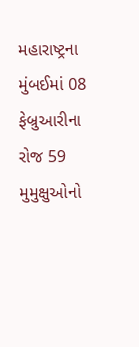મહારાષ્ટ્રના મુંબઈમાં 08 ફેબ્રુઆરીના રોજ 59 મુમુક્ષુઓનો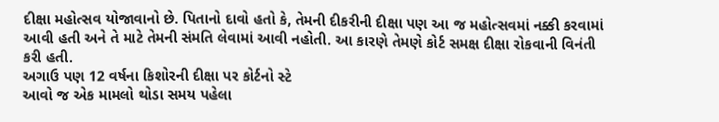દીક્ષા મહોત્સવ યોજાવાનો છે. પિતાનો દાવો હતો કે, તેમની દીકરીની દીક્ષા પણ આ જ મહોત્સવમાં નક્કી કરવામાં આવી હતી અને તે માટે તેમની સંમતિ લેવામાં આવી નહોતી. આ કારણે તેમણે કોર્ટ સમક્ષ દીક્ષા રોકવાની વિનંતી કરી હતી.
અગાઉ પણ 12 વર્ષના કિશોરની દીક્ષા પર કોર્ટનો સ્ટે
આવો જ એક મામલો થોડા સમય પહેલા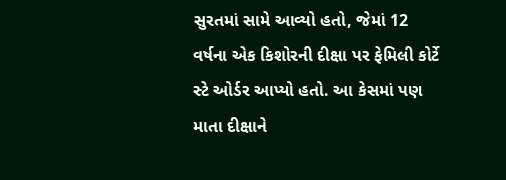સુરતમાં સામે આવ્યો હતો, જેમાં 12 વર્ષના એક કિશોરની દીક્ષા પર ફેમિલી કોર્ટે સ્ટે ઓર્ડર આપ્યો હતો. આ કેસમાં પણ માતા દીક્ષાને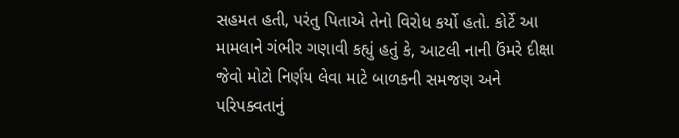સહમત હતી, પરંતુ પિતાએ તેનો વિરોધ કર્યો હતો. કોર્ટે આ મામલાને ગંભીર ગણાવી કહ્યું હતું કે, આટલી નાની ઉંમરે દીક્ષા જેવો મોટો નિર્ણય લેવા માટે બાળકની સમજણ અને પરિપક્વતાનું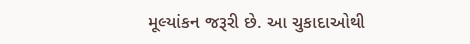મૂલ્યાંકન જરૂરી છે. આ ચુકાદાઓથી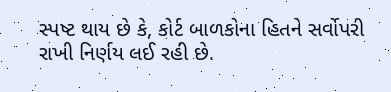સ્પષ્ટ થાય છે કે, કોર્ટ બાળકોના હિતને સર્વોપરી રાખી નિર્ણય લઈ રહી છે.